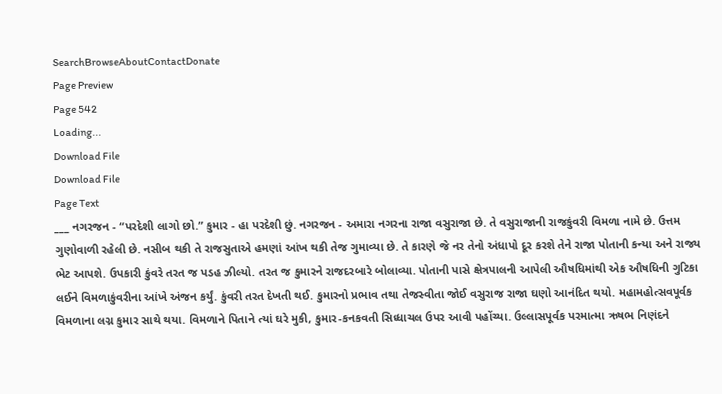SearchBrowseAboutContactDonate
Page Preview
Page 542
Loading...
Download File
Download File
Page Text
___ નગરજન - “પરદેશી લાગો છો.” કુમાર - હા પરદેશી છું. નગરજન - અમારા નગરના રાજા વસુરાજા છે. તે વસુરાજાની રાજકુંવરી વિમળા નામે છે. ઉત્તમ ગુણોવાળી રહેલી છે. નસીબ થકી તે રાજસુતાએ હમણાં આંખ થકી તેજ ગુમાવ્યા છે. તે કારણે જે નર તેનો અંધાપો દૂર કરશે તેને રાજા પોતાની કન્યા અને રાજ્ય ભેટ આપશે. ઉપકારી કુંવરે તરત જ પડહ ઝીલ્યો. તરત જ કુમારને રાજદરબારે બોલાવ્યા. પોતાની પાસે ક્ષેત્રપાલની આપેલી ઔષધિમાંથી એક ઔષધિની ગુટિકા લઈને વિમળાકુંવરીના આંખે અંજન કર્યું. કુંવરી તરત દેખતી થઈ. કુમારનો પ્રભાવ તથા તેજસ્વીતા જોઈ વસુરાજ રાજા ઘણો આનંદિત થયો. મહામહોત્સવપૂર્વક વિમળાના લગ્ન કુમાર સાથે થયા. વિમળાને પિતાને ત્યાં ઘરે મુકી, કુમાર-કનકવતી સિધ્ધાચલ ઉપર આવી પહોંચ્યા. ઉલ્લાસપૂર્વક પરમાત્મા ઋષભ નિણંદને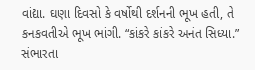વાંદ્યા. ઘણા દિવસો કે વર્ષોથી દર્શનની ભૂખ હતી, તે કનકવતીએ ભૂખ ભાંગી. “કાંકરે કાંકરે અનંત સિધ્યા.” સંભારતા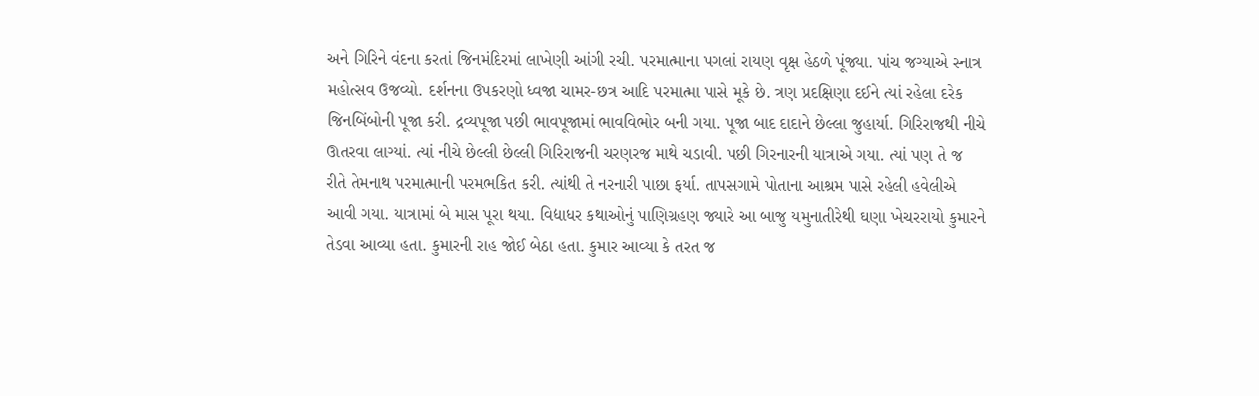અને ગિરિને વંદના કરતાં જિનમંદિરમાં લાખેણી આંગી રચી. પરમાત્માના પગલાં રાયણ વૃક્ષ હેઠળે પૂંજ્યા. પાંચ જગ્યાએ સ્નાત્ર મહોત્સવ ઉજવ્યો. દર્શનના ઉપકરણો ધ્વજા ચામર-છત્ર આદિ પરમાત્મા પાસે મૂકે છે. ત્રણ પ્રદક્ષિણા દઈને ત્યાં રહેલા દરેક જિનબિંબોની પૂજા કરી. દ્રવ્યપૂજા પછી ભાવપૂજામાં ભાવવિભોર બની ગયા. પૂજા બાદ દાદાને છેલ્લા જુહાર્યા. ગિરિરાજથી નીચે ઊતરવા લાગ્યાં. ત્યાં નીચે છેલ્લી છેલ્લી ગિરિરાજની ચરણરજ માથે ચડાવી. પછી ગિરનારની યાત્રાએ ગયા. ત્યાં પણ તે જ રીતે તેમનાથ પરમાત્માની પરમભકિત કરી. ત્યાંથી તે નરનારી પાછા ફર્યા. તાપસગામે પોતાના આશ્રમ પાસે રહેલી હવેલીએ આવી ગયા. યાત્રામાં બે માસ પૂરા થયા. વિદ્યાધર કથાઓનું પાણિગ્રહણ જ્યારે આ બાજુ યમુનાતીરેથી ઘણા ખેચરરાયો કુમારને તેડવા આવ્યા હતા. કુમારની રાહ જોઈ બેઠા હતા. કુમાર આવ્યા કે તરત જ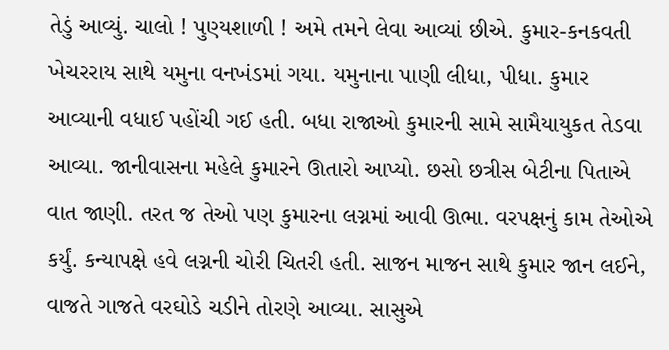તેડું આવ્યું. ચાલો ! પુણ્યશાળી ! અમે તમને લેવા આવ્યાં છીએ. કુમાર-કનકવતી ખેચરરાય સાથે યમુના વનખંડમાં ગયા. યમુનાના પાણી લીધા, પીધા. કુમાર આવ્યાની વધાઈ પહોંચી ગઈ હતી. બધા રાજાઓ કુમારની સામે સામૈયાયુકત તેડવા આવ્યા. જાનીવાસના મહેલે કુમારને ઊતારો આપ્યો. છસો છત્રીસ બેટીના પિતાએ વાત જાણી. તરત જ તેઓ પણ કુમારના લગ્નમાં આવી ઊભા. વરપક્ષનું કામ તેઓએ કર્યું. કન્યાપક્ષે હવે લગ્નની ચોરી ચિતરી હતી. સાજન માજન સાથે કુમાર જાન લઈને, વાજતે ગાજતે વરઘોડે ચડીને તોરણે આવ્યા. સાસુએ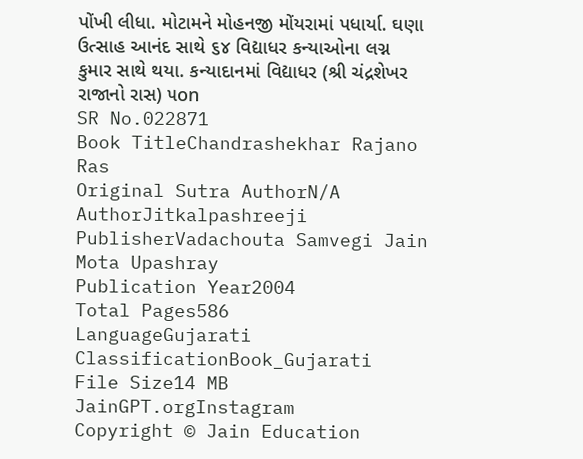પોંખી લીધા. મોટામને મોહનજી મોંયરામાં પધાર્યા. ઘણા ઉત્સાહ આનંદ સાથે ૬૪ વિદ્યાધર કન્યાઓના લગ્ન કુમાર સાથે થયા. કન્યાદાનમાં વિદ્યાધર (શ્રી ચંદ્રશેખર રાજાનો રાસ) ૫on
SR No.022871
Book TitleChandrashekhar Rajano Ras
Original Sutra AuthorN/A
AuthorJitkalpashreeji
PublisherVadachouta Samvegi Jain Mota Upashray
Publication Year2004
Total Pages586
LanguageGujarati
ClassificationBook_Gujarati
File Size14 MB
JainGPT.orgInstagram
Copyright © Jain Education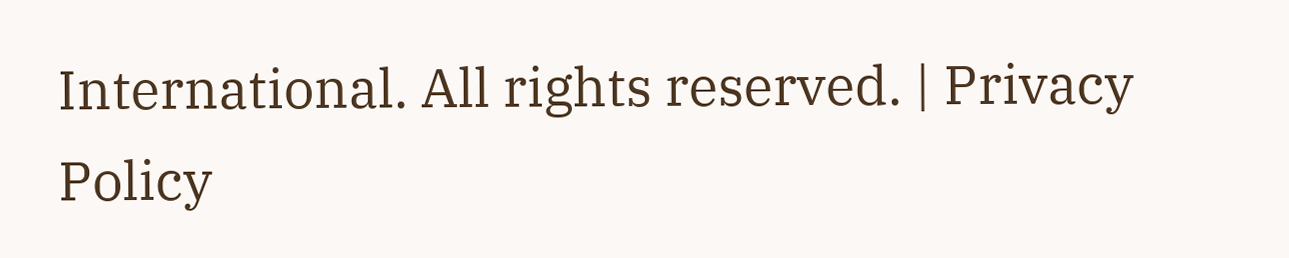International. All rights reserved. | Privacy Policy